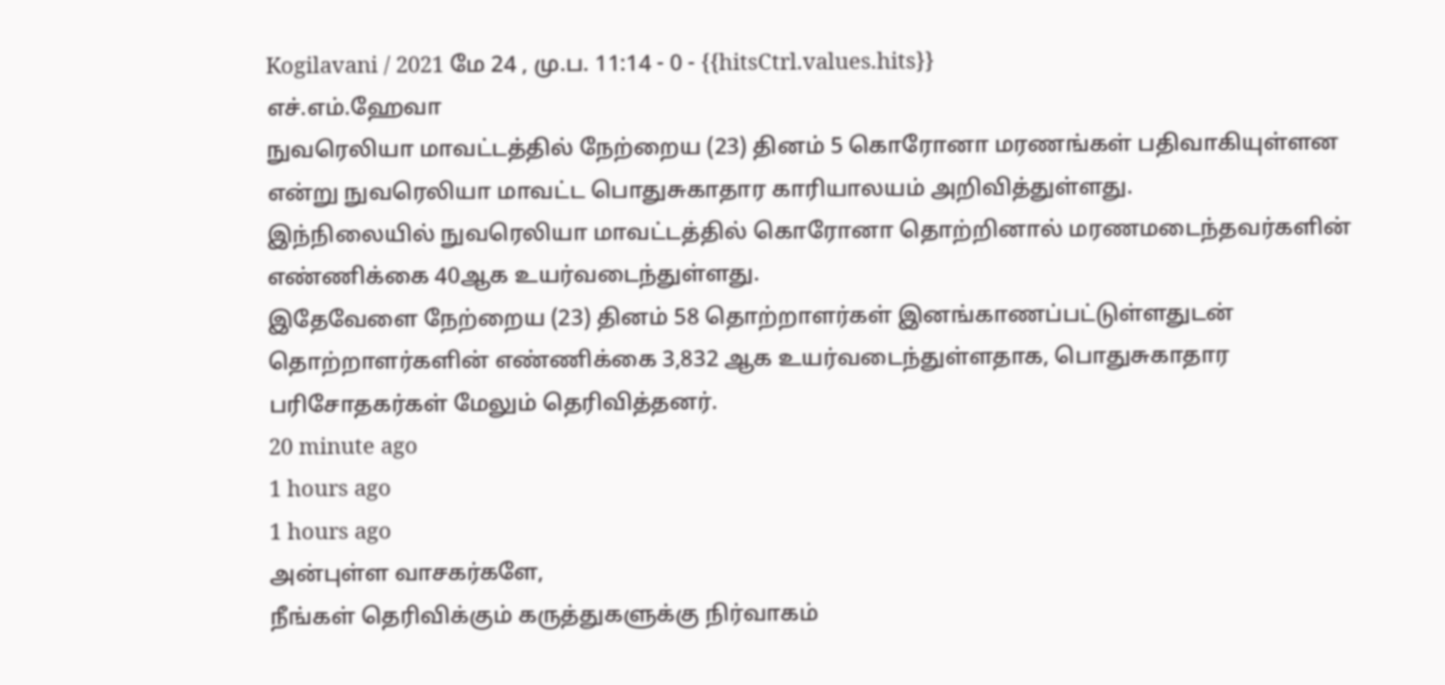Kogilavani / 2021 மே 24 , மு.ப. 11:14 - 0 - {{hitsCtrl.values.hits}}
எச்.எம்.ஹேவா
நுவரெலியா மாவட்டத்தில் நேற்றைய (23) தினம் 5 கொரோனா மரணங்கள் பதிவாகியுள்ளன என்று நுவரெலியா மாவட்ட பொதுசுகாதார காரியாலயம் அறிவித்துள்ளது.
இந்நிலையில் நுவரெலியா மாவட்டத்தில் கொரோனா தொற்றினால் மரணமடைந்தவர்களின் எண்ணிக்கை 40ஆக உயர்வடைந்துள்ளது.
இதேவேளை நேற்றைய (23) தினம் 58 தொற்றாளர்கள் இனங்காணப்பட்டுள்ளதுடன் தொற்றாளர்களின் எண்ணிக்கை 3,832 ஆக உயர்வடைந்துள்ளதாக, பொதுசுகாதார பரிசோதகர்கள் மேலும் தெரிவித்தனர்.
20 minute ago
1 hours ago
1 hours ago
அன்புள்ள வாசகர்களே,
நீங்கள் தெரிவிக்கும் கருத்துகளுக்கு நிர்வாகம்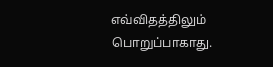எவ்விதத்திலும் பொறுப்பாகாது.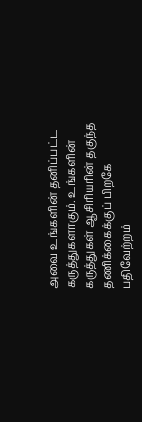அவை உங்களின் தனிப்பட்ட கருத்துகளாகும். உங்களின் கருத்துகள் ஆசிரியரின் தகுந்த தணிக்கைக்குப் பிறகே பதிவேற்றம்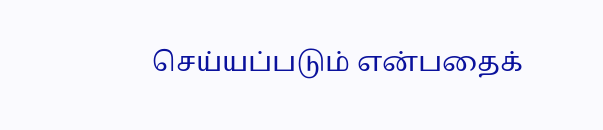செய்யப்படும் என்பதைக்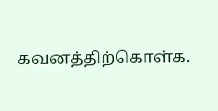கவனத்திற்கொள்க.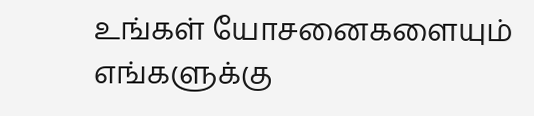உங்கள் யோசனைகளையும் எங்களுக்கு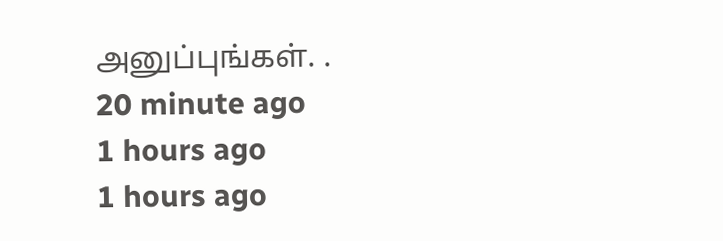அனுப்புங்கள். .
20 minute ago
1 hours ago
1 hours ago